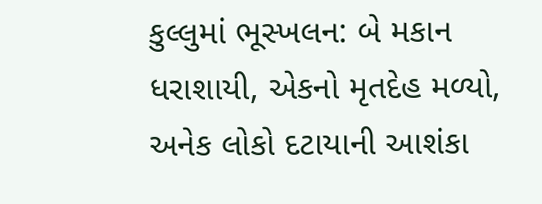કુલ્લુમાં ભૂસ્ખલન: બે મકાન ધરાશાયી, એકનો મૃતદેહ મળ્યો, અનેક લોકો દટાયાની આશંકા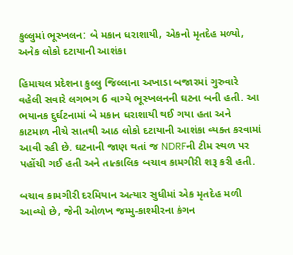કુલ્લુમાં ભૂસ્ખલન: બે મકાન ધરાશાયી, એકનો મૃતદેહ મળ્યો, અનેક લોકો દટાયાની આશંકા

હિમાચલ પ્રદેશના કુલ્લુ જિલ્લાના અખાડા બજારમાં ગુરુવારે વહેલી સવારે લગભગ 6 વાગ્યે ભૂસ્ખલનની ઘટના બની હતી. આ ભયાનક દુર્ઘટનામાં બે મકાન ધરાશાયી થઈ ગયા હતા અને કાટમાળ નીચે સાતથી આઠ લોકો દટાયાની આશંકા વ્યક્ત કરવામાં આવી રહી છે. ઘટનાની જાણ થતાં જ NDRFની ટીમ સ્થળ પર પહોંચી ગઈ હતી અને તાત્કાલિક બચાવ કામગીરી શરૂ કરી હતી.

બચાવ કામગીરી દરમિયાન અત્યાર સુધીમાં એક મૃતદેહ મળી આવ્યો છે, જેની ઓળખ જમ્મુ-કાશ્મીરના કંગન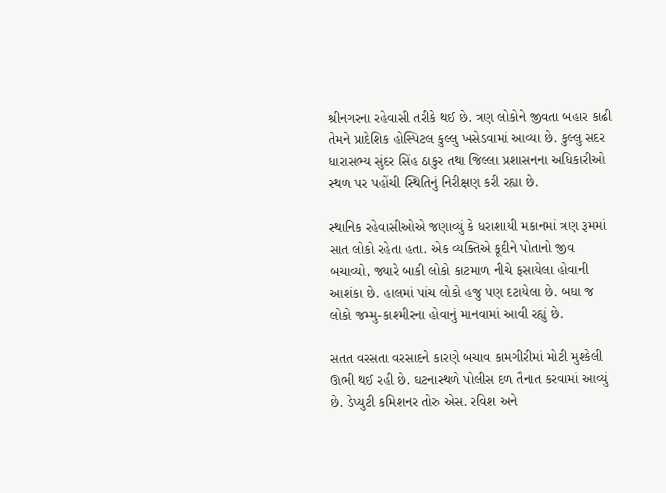શ્રીનગરના રહેવાસી તરીકે થઈ છે. ત્રણ લોકોને જીવતા બહાર કાઢી તેમને પ્રાદેશિક હોસ્પિટલ કુલ્લુ ખસેડવામાં આવ્યા છે. કુલ્લુ સદર ધારાસભ્ય સુંદર સિંહ ઠાકુર તથા જિલ્લા પ્રશાસનના અધિકારીઓ સ્થળ પર પહોંચી સ્થિતિનું નિરીક્ષણ કરી રહ્યા છે.

સ્થાનિક રહેવાસીઓએ જણાવ્યું કે ધરાશાયી મકાનમાં ત્રણ રૂમમાં સાત લોકો રહેતા હતા. એક વ્યક્તિએ કૂદીને પોતાનો જીવ બચાવ્યો, જ્યારે બાકી લોકો કાટમાળ નીચે ફસાયેલા હોવાની આશંકા છે. હાલમાં પાંચ લોકો હજુ પણ દટાયેલા છે. બધા જ લોકો જમ્મુ-કાશ્મીરના હોવાનું માનવામાં આવી રહ્યું છે.

સતત વરસતા વરસાદને કારણે બચાવ કામગીરીમાં મોટી મુશ્કેલી ઊભી થઈ રહી છે. ઘટનાસ્થળે પોલીસ દળ તૈનાત કરવામાં આવ્યું છે. ડેપ્યુટી કમિશનર તોરુ એસ. રવિશ અને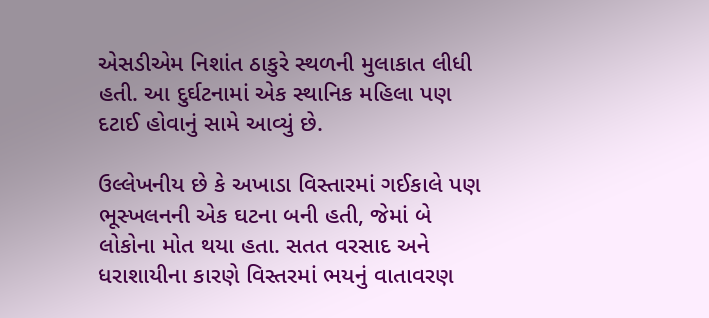એસડીએમ નિશાંત ઠાકુરે સ્થળની મુલાકાત લીધી હતી. આ દુર્ઘટનામાં એક સ્થાનિક મહિલા પણ દટાઈ હોવાનું સામે આવ્યું છે.

ઉલ્લેખનીય છે કે અખાડા વિસ્તારમાં ગઈકાલે પણ ભૂસ્ખલનની એક ઘટના બની હતી, જેમાં બે લોકોના મોત થયા હતા. સતત વરસાદ અને ધરાશાયીના કારણે વિસ્તરમાં ભયનું વાતાવરણ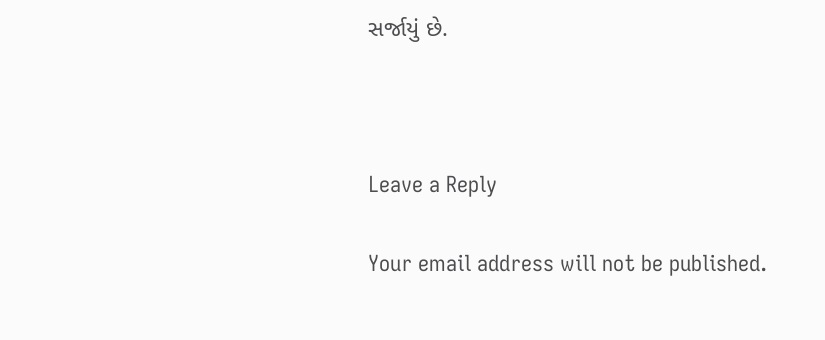સર્જાયું છે.



Leave a Reply

Your email address will not be published.